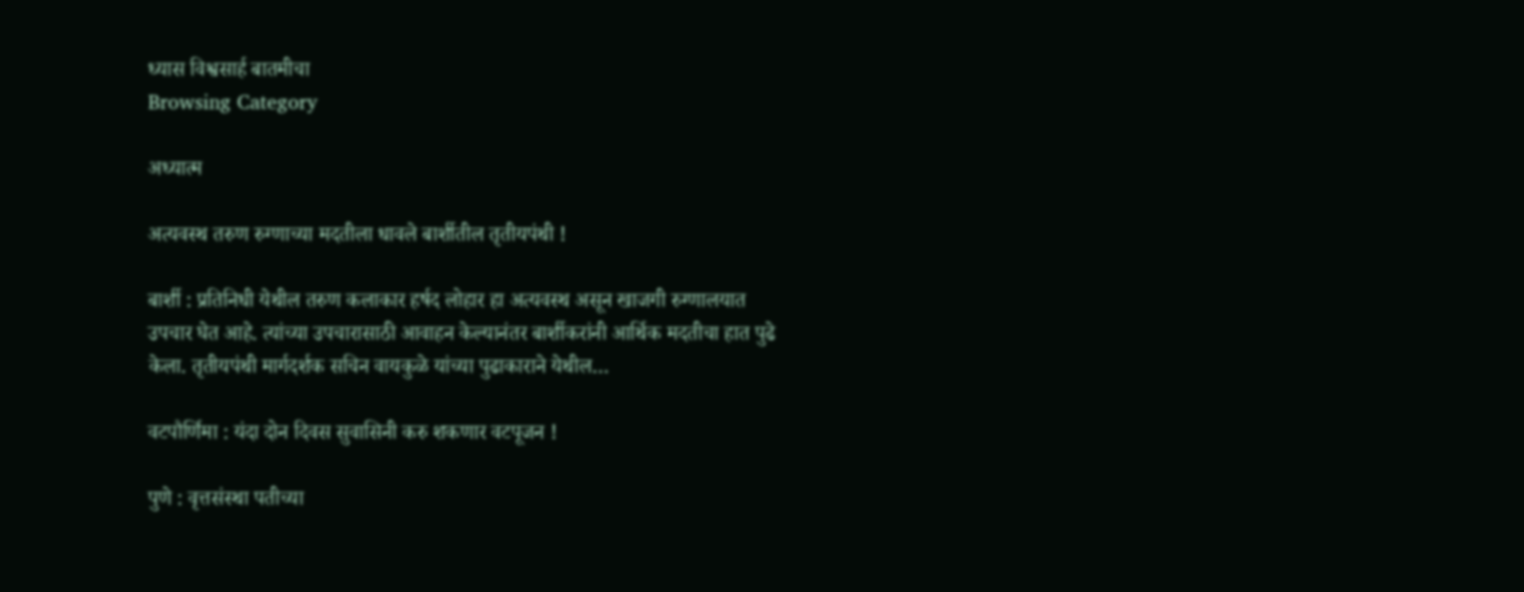ध्यास विश्वसार्ह बातमीचा
Browsing Category

अध्यात्म

अत्यवस्थ तरुण रुग्णाच्या मदतीला धावले बार्शीतील तृतीयपंथी !

बार्शी : प्रतिनिधी येथील तरुण कलाकार हर्षद लोहार हा अत्यवस्थ असून खाजगी रुग्णालयात उपचार घेत आहे. त्यांच्या उपचारासाठी आवाहन केल्यानंतर बार्शीकरांनी आर्थिक मदतीचा हात पुढे केला. तृतीयपंथी मार्गदर्शक सचिन वायकुळे यांच्या पुढाकाराने येथील…

वटपौर्णिमा : यंदा दोन दिवस सुवासिनी करु शकणार वटपूजन !

पुणे : वृत्तसंस्था पतीच्या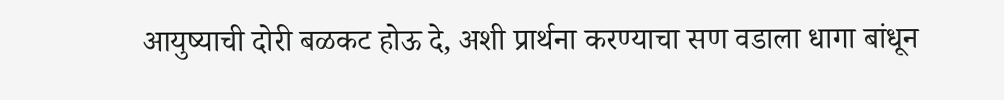आयुष्याची दोरी बळकट होऊ दे, अशी प्रार्थना करण्याचा सण वडाला धागा बांधून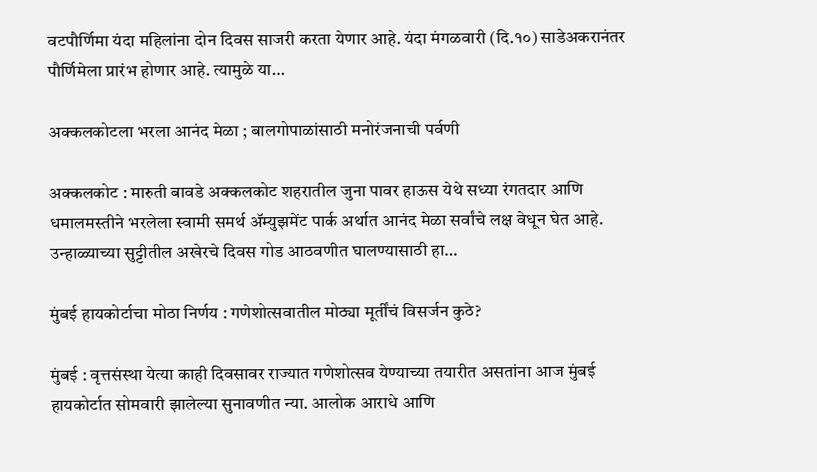वटपौर्णिमा यंदा महिलांना दोन दिवस साजरी करता येणार आहे. यंदा मंगळवारी (दि.१०) साडेअकरानंतर पौर्णिमेला प्रारंभ होणार आहे. त्यामुळे या…

अक्कलकोटला भरला आनंद मेळा ; बालगोपाळांसाठी मनोरंजनाची पर्वणी

अक्कलकोट : मारुती बावडे अक्कलकोट शहरातील जुना पावर हाऊस येथे सध्या रंगतदार आणि धमालमस्तीने भरलेला स्वामी समर्थ ॲम्युझमेंट पार्क अर्थात आनंद मेळा सर्वांचे लक्ष वेधून घेत आहे. उन्हाळ्याच्या सुट्टीतील अखेरचे दिवस गोड आठवणीत घालण्यासाठी हा…

मुंबई हायकोर्टाचा मोठा निर्णय : गणेशोत्सवातील मोठ्या मूर्तींचं विसर्जन कुठे?

मुंबई : वृत्तसंस्था येत्या काही दिवसावर राज्यात गणेशोत्सव येण्याच्या तयारीत असतांना आज मुंबई हायकोर्टात सोमवारी झालेल्या सुनावणीत न्या. आलोक आराधे आणि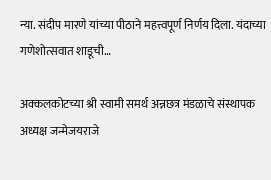न्या. संदीप मारणे यांच्या पीठाने महत्त्वपूर्ण निर्णय दिला. यंदाच्या गणेशोत्सवात शाडूची…

अक्कलकोटच्या श्री स्वामी समर्थ अन्नछत्र मंडळाचे संस्थापक अध्यक्ष जन्मेजयराजे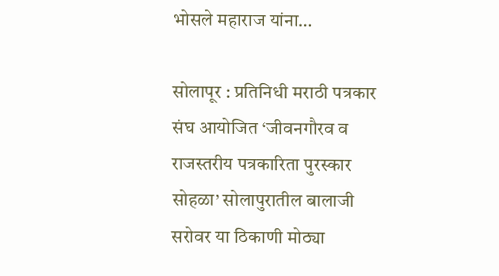भोसले महाराज यांना…

सोलापूर : प्रतिनिधी मराठी पत्रकार संघ आयोजित ‘जीवनगौरव व राजस्तरीय पत्रकारिता पुरस्कार सोहळा’ सोलापुरातील बालाजी सरोवर या ठिकाणी मोठ्या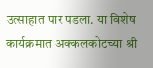उत्साहात पार पडला. या विशेष कार्यक्रमात अक्कलकोटच्या श्री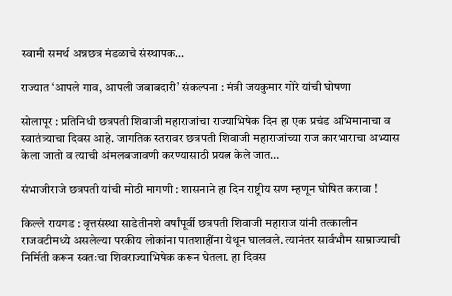स्वामी समर्थ अन्नछत्र मंडळाचे संस्थापक…

राज्यात ‘आपले गाव, आपली जबाबदारी’ संकल्पना : मंत्री जयकुमार गोरे यांची घोषणा

सोलापूर : प्रतिनिधी छत्रपती शिवाजी महाराजांचा राज्याभिषेक दिन हा एक प्रचंड अभिमानाचा व स्वातंत्र्याचा दिवस आहे. जागतिक स्तरावर छत्रपती शिवाजी महाराजांच्या राज कारभाराचा अभ्यास केला जातो व त्याची अंमलबजावणी करण्यासाठी प्रयत्न केले जात…

संभाजीराजे छत्रपती यांची मोठी मागणी : शासनाने हा दिन राष्ट्रीय सण म्हणून घोषित करावा !

किल्ले रायगड : वृत्तसंस्था साडेतीनशे वर्षांपूर्वी छत्रपती शिवाजी महाराज यांनी तत्कालीन राजवटीमध्ये असलेल्या परकीय लोकांना पातशाहींना येथून घालवले. त्यानंतर सार्वभौम साम्राज्याची निर्मिती करून स्वतःचा शिवराज्याभिषेक करून घेतला. हा दिवस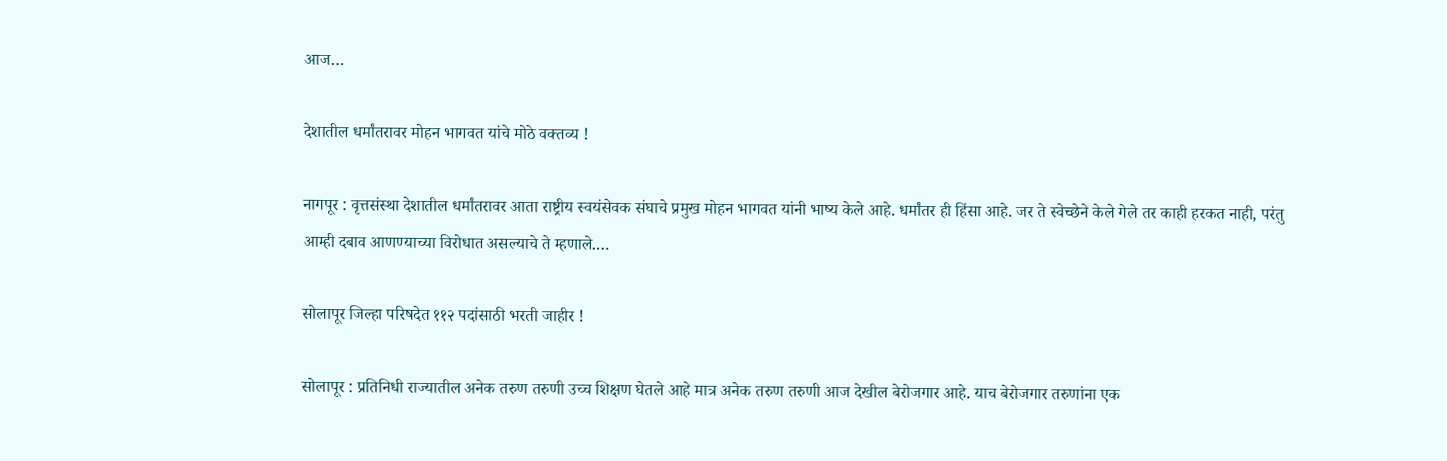आज…

देशातील धर्मांतरावर मोहन भागवत यांचे मोठे वक्तव्य !

नागपूर : वृत्तसंस्था देशातील धर्मांतरावर आता राष्ट्रीय स्वयंसेवक संघाचे प्रमुख मोहन भागवत यांनी भाष्य केले आहे. धर्मांतर ही हिंसा आहे. जर ते स्वेच्छेने केले गेले तर काही हरकत नाही, परंतु आम्ही दबाव आणण्याच्या विरोधात असल्याचे ते म्हणाले.…

सोलापूर जिल्हा परिषदेत ११२ पदांसाठी भरती जाहीर !

सोलापूर : प्रतिनिधी राज्यातील अनेक तरुण तरुणी उच्च शिक्षण घेतले आहे मात्र अनेक तरुण तरुणी आज देखील बेरोजगार आहे. याच बेरोजगार तरुणांना एक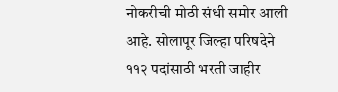नोकरीची मोठी संधी समोर आली आहे. सोलापूर जिल्हा परिषदेने ११२ पदांसाठी भरती जाहीर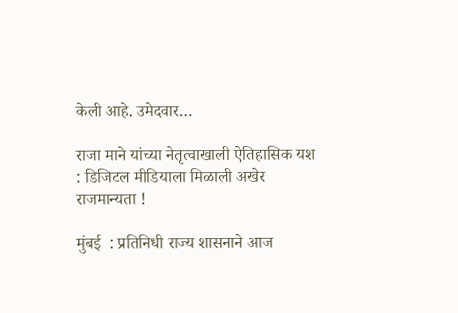केली आहे. उमेदवार…

राजा माने यांच्या नेतृत्वाखाली ऐतिहासिक यश : डिजिटल मीडियाला मिळाली अखेर राजमान्यता !

मुंबई  : प्रतिनिधी राज्य शासनाने आज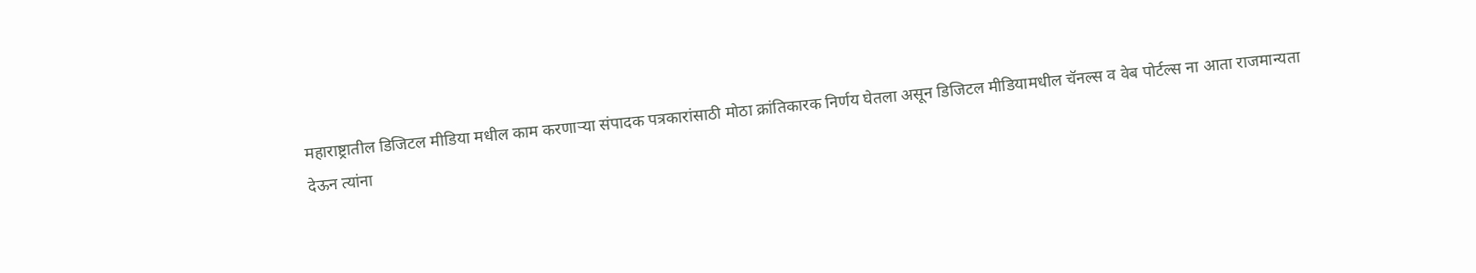महाराष्ट्रातील डिजिटल मीडिया मधील काम करणाऱ्या संपादक पत्रकारांसाठी मोठा क्रांतिकारक निर्णय घेतला असून डिजिटल मीडियामधील चॅनल्स व वेब पोर्टल्स ना आता राजमान्यता देऊन त्यांना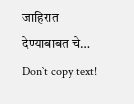जाहिरात देण्याबाबत चे…
Don`t copy text!